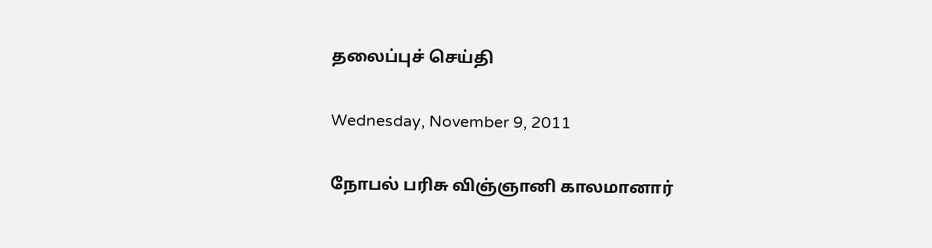தலைப்புச் செய்தி

Wednesday, November 9, 2011

நோபல் பரிசு விஞ்ஞானி காலமானார்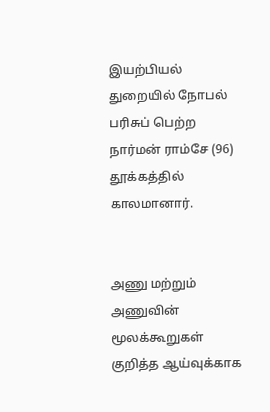இயற்பியல் துறையில் நோபல் பரிசுப் பெற்ற நார்மன் ராம்சே (96) தூக்கத்தில் காலமானார்.


அணு மற்றும் அணுவின் மூலக்கூறுகள் குறித்த ஆய்வுக்காக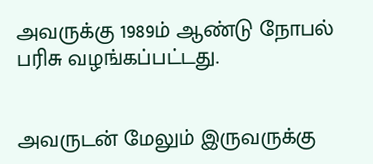அவருக்கு 1989ம் ஆண்டு நோபல் பரிசு வழங்கப்பட்டது.


அவருடன் மேலும் இருவருக்கு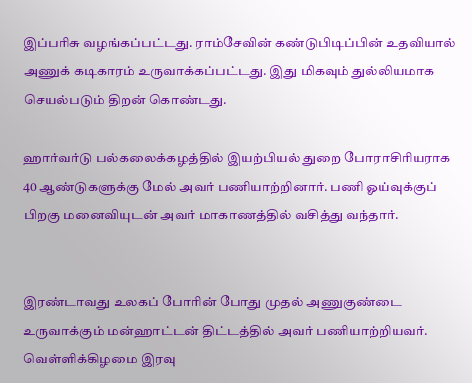இப்பரிசு வழங்கப்பட்டது. ராம்சேவின் கண்டுபிடிப்பின் உதவியால் அணுக் கடிகாரம் உருவாக்கப்பட்டது. இது மிகவும் துல்லியமாக செயல்படும் திறன் கொண்டது.

ஹார்வர்டு பல்கலைக்கழத்தில் இயற்பியல் துறை போராசிரியராக 40 ஆண்டுகளுக்கு மேல் அவர் பணியாற்றினார். பணி ஓய்வுக்குப் பிறகு மனைவியுடன் அவர் மாகாணத்தில் வசித்து வந்தார்.


இரண்டாவது உலகப் போரின் போது முதல் அணுகுண்டை உருவாக்கும் மன்ஹாட்டன் திட்டத்தில் அவர் பணியாற்றியவர். வெள்ளிக்கிழமை இரவு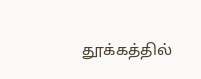தூக்கத்தில்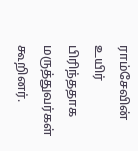ராம்சேவின் உயிர் பிரிந்ததாக மருத்துவர்கள் கூறினர்.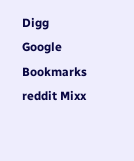Digg Google Bookmarks reddit Mixx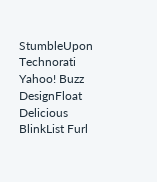StumbleUpon Technorati Yahoo! Buzz DesignFloat Delicious BlinkList Furl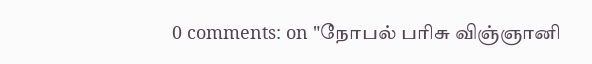0 comments: on "நோபல் பரிசு விஞ்ஞானி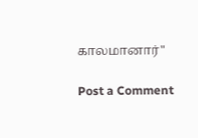காலமானார்"

Post a Comment